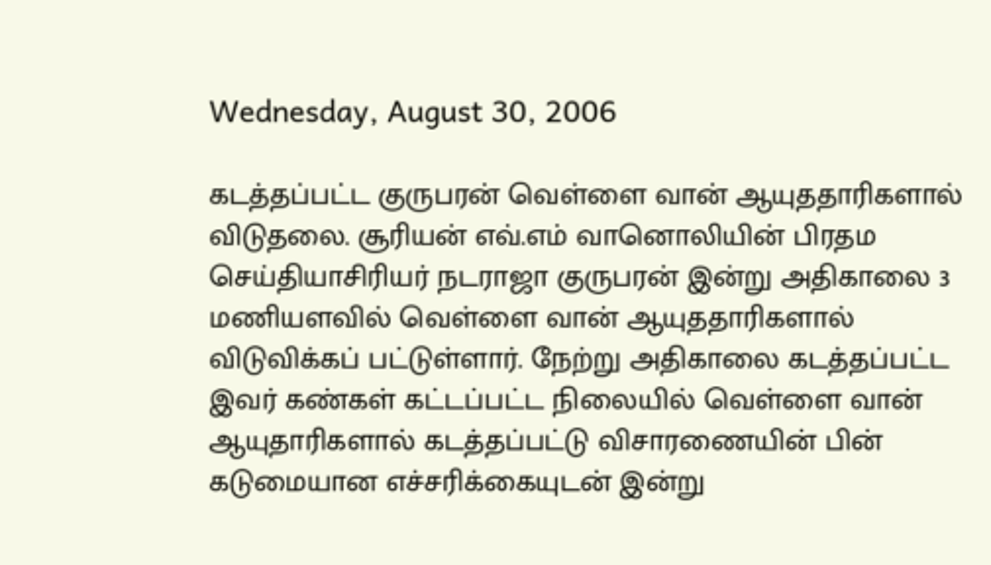Wednesday, August 30, 2006

கடத்தப்பட்ட குருபரன் வெள்ளை வான் ஆயுததாரிகளால் விடுதலை. சூரியன் எவ்.எம் வானொலியின் பிரதம செய்தியாசிரியர் நடராஜா குருபரன் இன்று அதிகாலை 3 மணியளவில் வெள்ளை வான் ஆயுததாரிகளால் விடுவிக்கப் பட்டுள்ளார். நேற்று அதிகாலை கடத்தப்பட்ட இவர் கண்கள் கட்டப்பட்ட நிலையில் வெள்ளை வான் ஆயுதாரிகளால் கடத்தப்பட்டு விசாரணையின் பின் கடுமையான எச்சரிக்கையுடன் இன்று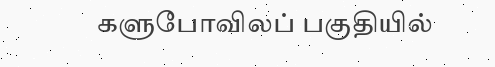களுபோவிலப் பகுதியில்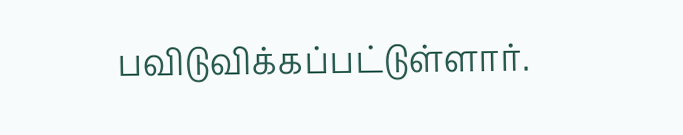பவிடுவிக்கப்பட்டுள்ளார்.